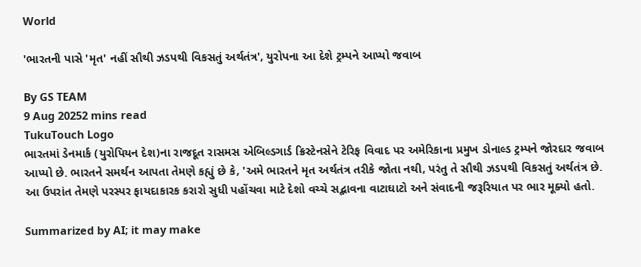World

'ભારતની પાસે 'મૃત' નહીં સૌથી ઝડપથી વિકસતું અર્થતંત્ર', યુરોપના આ દેશે ટ્રમ્પને આપ્યો જવાબ

By GS TEAM
9 Aug 20252 mins read
TukuTouch Logo
ભારતમાં ડેનમાર્ક (યુરોપિયન દેશ)ના રાજદૂત રાસમસ એબિલ્ડગાર્ડ ક્રિસ્ટેનસેને ટેરિફ વિવાદ પર અમેરિકાના પ્રમુખ ડોનાલ્ડ ટ્રમ્પને જોરદાર જવાબ આપ્યો છે. ભારતને સમર્થન આપતા તેમણે કહ્યું છે કે, 'અમે ભારતને મૃત અર્થતંત્ર તરીકે જોતા નથી, પરંતુ તે સૌથી ઝડપથી વિકસતું અર્થતંત્ર છે. આ ઉપરાંત તેમણે પરસ્પર ફાયદાકારક કરારો સુધી પહોંચવા માટે દેશો વચ્ચે સદ્ભાવના વાટાઘાટો અને સંવાદની જરૂરિયાત પર ભાર મૂક્યો હતો.

Summarized by AI; it may make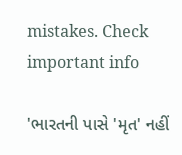mistakes. Check important info

'ભારતની પાસે 'મૃત' નહીં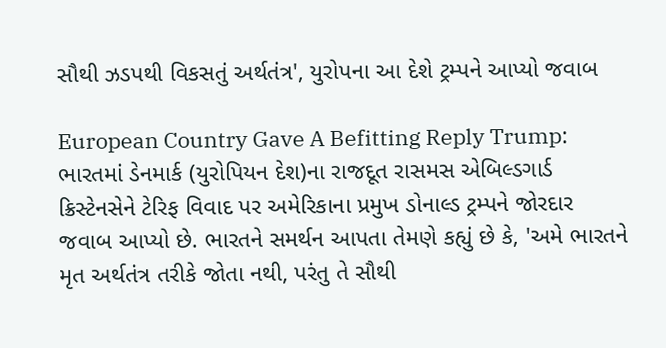સૌથી ઝડપથી વિકસતું અર્થતંત્ર', યુરોપના આ દેશે ટ્રમ્પને આપ્યો જવાબ

European Country Gave A Befitting Reply Trump: ભારતમાં ડેનમાર્ક (યુરોપિયન દેશ)ના રાજદૂત રાસમસ એબિલ્ડગાર્ડ ક્રિસ્ટેનસેને ટેરિફ વિવાદ પર અમેરિકાના પ્રમુખ ડોનાલ્ડ ટ્રમ્પને જોરદાર જવાબ આપ્યો છે. ભારતને સમર્થન આપતા તેમણે કહ્યું છે કે, 'અમે ભારતને મૃત અર્થતંત્ર તરીકે જોતા નથી, પરંતુ તે સૌથી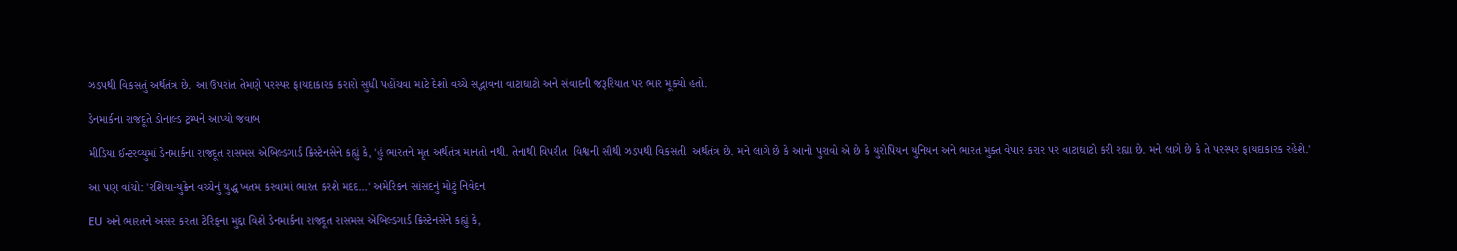ઝડપથી વિકસતું અર્થતંત્ર છે. આ ઉપરાંત તેમણે પરસ્પર ફાયદાકારક કરારો સુધી પહોંચવા માટે દેશો વચ્ચે સદ્ભાવના વાટાઘાટો અને સંવાદની જરૂરિયાત પર ભાર મૂક્યો હતો.

ડેનમાર્કના રાજદૂતે ડોનાલ્ડ ટ્રમ્પને આપ્યો જવાબ

મીડિયા ઈન્ટરવ્યુમાં ડેનમાર્કના રાજદૂત રાસમસ એબિલ્ડગાર્ડ ક્રિસ્ટેનસેને કહ્યું કે, 'હું ભારતને મૃત અર્થતંત્ર માનતો નથી. તેનાથી વિપરીત  વિશ્વની સૌથી ઝડપથી વિકસતી  અર્થતંત્ર છે. મને લાગે છે કે આનો પુરાવો એ છે કે યુરોપિયન યુનિયન અને ભારત મુક્ત વેપાર કરાર પર વાટાઘાટો કરી રહ્યા છે. મને લાગે છે કે તે પરસ્પર ફાયદાકારક રહેશે.'

આ પણ વાંચો: 'રશિયા-યુક્રેન વચ્ચેનું યુદ્ધ ખતમ કરવામાં ભારત કરશે મદદ...' અમેરિકન સાંસદનું મોટું નિવેદન

EU અને ભારતને અસર કરતા ટેરિફના મુદ્દા વિશે ડેનમાર્કના રાજદૂત રાસમસ એબિલ્ડગાર્ડ ક્રિસ્ટેનસેને કહ્યું કે,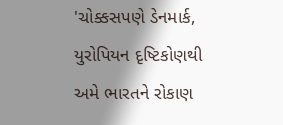'ચોક્કસપણે ડેનમાર્ક, યુરોપિયન દૃષ્ટિકોણથી અમે ભારતને રોકાણ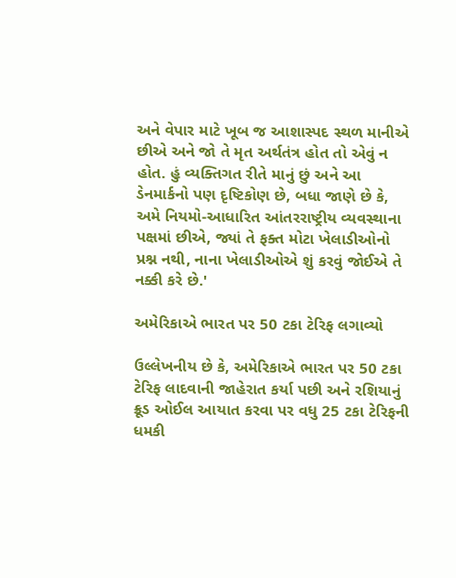અને વેપાર માટે ખૂબ જ આશાસ્પદ સ્થળ માનીએ છીએ અને જો તે મૃત અર્થતંત્ર હોત તો એવું ન હોત. હું વ્યક્તિગત રીતે માનું છું અને આ ડેનમાર્કનો પણ દૃષ્ટિકોણ છે, બધા જાણે છે કે, અમે નિયમો-આધારિત આંતરરાષ્ટ્રીય વ્યવસ્થાના પક્ષમાં છીએ, જ્યાં તે ફક્ત મોટા ખેલાડીઓનો પ્રશ્ન નથી, નાના ખેલાડીઓએ શું કરવું જોઈએ તે નક્કી કરે છે.'

અમેરિકાએ ભારત પર 50 ટકા ટેરિફ લગાવ્યો

ઉલ્લેખનીય છે કે, અમેરિકાએ ભારત પર 50 ટકા ટેરિફ લાદવાની જાહેરાત કર્યા પછી અને રશિયાનું ક્રૂડ ઓઈલ આયાત કરવા પર વધુ 25 ટકા ટેરિફની ધમકી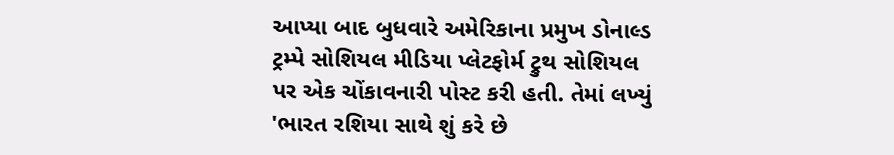આપ્યા બાદ બુધવારે અમેરિકાના પ્રમુખ ડોનાલ્ડ ટ્રમ્પે સોશિયલ મીડિયા પ્લેટફોર્મ ટ્રુથ સોશિયલ પર એક ચોંકાવનારી પોસ્ટ કરી હતી. તેમાં લખ્યું 'ભારત રશિયા સાથે શું કરે છે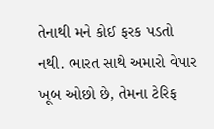તેનાથી મને કોઈ ફરક પડતો નથી. ભારત સાથે અમારો વેપાર ખૂબ ઓછો છે, તેમના ટેરિફ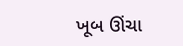ખૂબ ઊંચા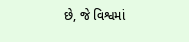છે, જે વિશ્વમાં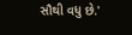સૌથી વધુ છે.'